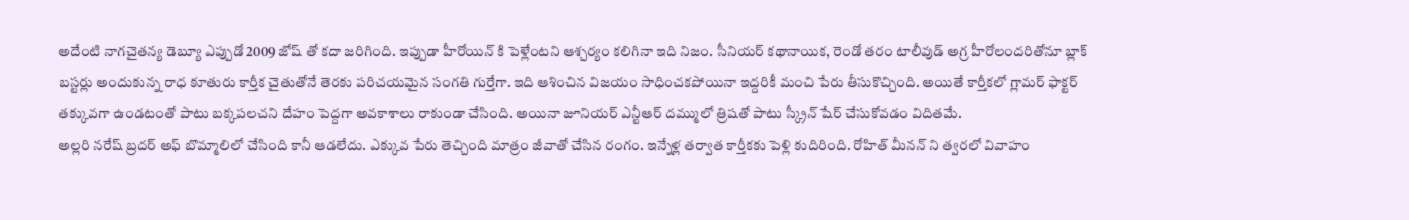అదేంటి నాగచైతన్య డెబ్యూ ఎప్పుడో 2009 జోష్ తో కదా జరిగింది. ఇప్పుడా హీరోయిన్ కి పెళ్లేంటని ఆశ్చర్యం కలిగినా ఇది నిజం. సీనియర్ కథానాయిక, రెండో తరం టాలీవుడ్ అగ్ర హీరోలందరితోనూ బ్లాక్ బస్టర్లు అందుకున్న రాధ కూతురు కార్తీక చైతుతోనే తెరకు పరిచయమైన సంగతి గుర్తేగా. ఇది ఆశించిన విజయం సాధించకపోయినా ఇద్దరికీ మంచి పేరు తీసుకొచ్చింది. అయితే కార్తీకలో గ్లామర్ ఫాక్టర్ తక్కువగా ఉండటంతో పాటు బక్కపలచని దేహం పెద్దగా అవకాశాలు రాకుండా చేసింది. అయినా జూనియర్ ఎన్టీఆర్ దమ్ములో త్రిషతో పాటు స్క్రీన్ షేర్ చేసుకోవడం విదితమే.
అల్లరి నరేష్ బ్రదర్ అఫ్ బొమ్మాలిలో చేసింది కానీ ఆడలేదు. ఎక్కువ పేరు తెచ్చింది మాత్రం జీవాతో చేసిన రంగం. ఇన్నేళ్ల తర్వాత కార్తీకకు పెళ్లి కుదిరింది. రోహిత్ మీనన్ ని త్వరలో వివాహం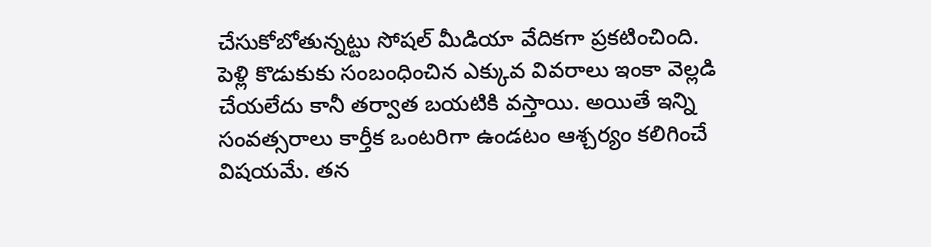చేసుకోబోతున్నట్టు సోషల్ మీడియా వేదికగా ప్రకటించింది. పెళ్లి కొడుకుకు సంబంధించిన ఎక్కువ వివరాలు ఇంకా వెల్లడి చేయలేదు కానీ తర్వాత బయటికి వస్తాయి. అయితే ఇన్ని సంవత్సరాలు కార్తీక ఒంటరిగా ఉండటం ఆశ్చర్యం కలిగించే విషయమే. తన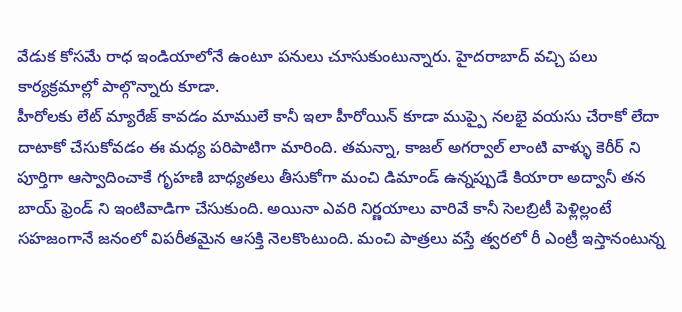వేడుక కోసమే రాధ ఇండియాలోనే ఉంటూ పనులు చూసుకుంటున్నారు. హైదరాబాద్ వచ్చి పలు కార్యక్రమాల్లో పాల్గొన్నారు కూడా.
హీరోలకు లేట్ మ్యారేజ్ కావడం మాములే కానీ ఇలా హీరోయిన్ కూడా ముప్పై నలభై వయసు చేరాకో లేదా దాటాకో చేసుకోవడం ఈ మధ్య పరిపాటిగా మారింది. తమన్నా, కాజల్ అగర్వాల్ లాంటి వాళ్ళు కెరీర్ ని పూర్తిగా ఆస్వాదించాకే గృహణి బాధ్యతలు తీసుకోగా మంచి డిమాండ్ ఉన్నప్పుడే కియారా అద్వానీ తన బాయ్ ఫ్రెండ్ ని ఇంటివాడిగా చేసుకుంది. అయినా ఎవరి నిర్ణయాలు వారివే కానీ సెలబ్రిటీ పెళ్లిల్లంటే సహజంగానే జనంలో విపరీతమైన ఆసక్తి నెలకొంటుంది. మంచి పాత్రలు వస్తే త్వరలో రీ ఎంట్రీ ఇస్తానంటున్న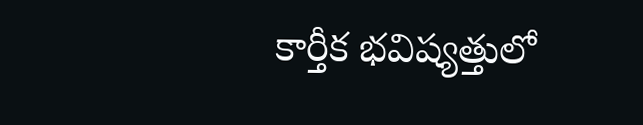కార్తీక భవిష్యత్తులో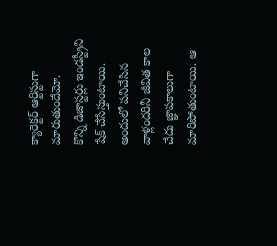క్యారెక్టర్ ఆర్టిస్టుగా మారుతుందేమో.
కొన్ని డిజాస్టర్లు ఇండస్ట్రీని షేక్ చేసేస్తుంటాయి. అందులో పనిచేసిన వాళ్లందరినీ జీవిత కాల చేదు జ్ఞాపకాలుగా మారిపోతుంటాయి. ఆ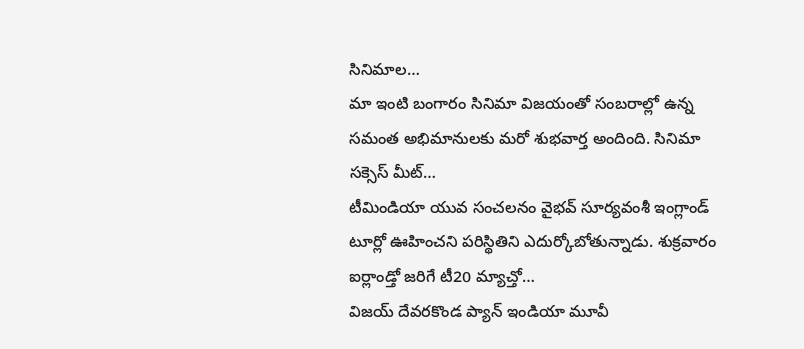సినిమాల…
మా ఇంటి బంగారం సినిమా విజయంతో సంబరాల్లో ఉన్న సమంత అభిమానులకు మరో శుభవార్త అందింది. సినిమా సక్సెస్ మీట్…
టీమిండియా యువ సంచలనం వైభవ్ సూర్యవంశీ ఇంగ్లాండ్ టూర్లో ఊహించని పరిస్థితిని ఎదుర్కోబోతున్నాడు. శుక్రవారం ఐర్లాండ్తో జరిగే టీ20 మ్యాచ్తో…
విజయ్ దేవరకొండ ప్యాన్ ఇండియా మూవీ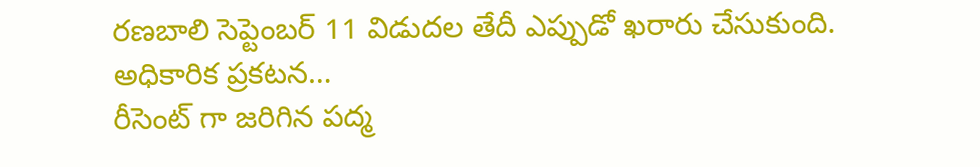రణబాలి సెప్టెంబర్ 11 విడుదల తేదీ ఎప్పుడో ఖరారు చేసుకుంది. అధికారిక ప్రకటన…
రీసెంట్ గా జరిగిన పద్మ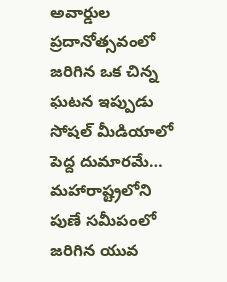అవార్డుల ప్రదానోత్సవంలో జరిగిన ఒక చిన్న ఘటన ఇప్పుడు సోషల్ మీడియాలో పెద్ద దుమారమే…
మహారాష్ట్రలోని పుణే సమీపంలో జరిగిన యువ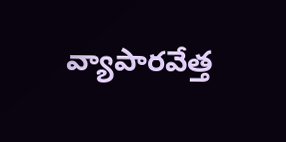వ్యాపారవేత్త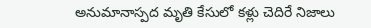అనుమానాస్పద మృతి కేసులో కళ్లు చెదిరే నిజాలు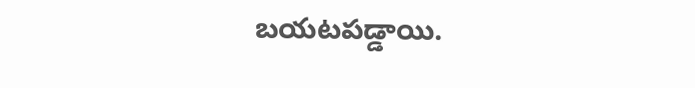బయటపడ్డాయి.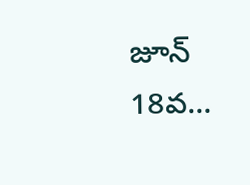జూన్ 18వ…